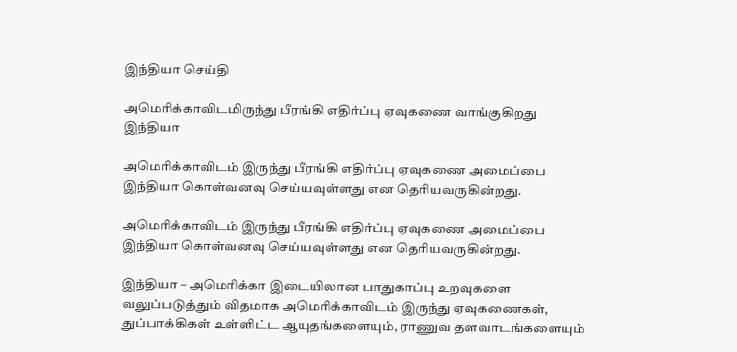இந்தியா செய்தி

அமெரிக்காவிடமிருந்து பீரங்கி எதிர்ப்பு ஏவுகணை வாங்குகிறது இந்தியா

அமெரிக்காவிடம் இருந்து பீரங்கி எதிர்ப்பு ஏவுகணை அமைப்பை இந்தியா கொள்வனவு செய்யவுள்ளது என தெரியவருகின்றது.

அமெரிக்காவிடம் இருந்து பீரங்கி எதிர்ப்பு ஏவுகணை அமைப்பை இந்தியா கொள்வனவு செய்யவுள்ளது என தெரியவருகின்றது.

இந்தியா – அமெரிக்கா இடையிலான பாதுகாப்பு உறவுகளை வலுப்படுத்தும் விதமாக அமெரிக்காவிடம் இருந்து ஏவுகணைகள், துப்பாக்கிகள் உள்ளிட்ட ஆயுதங்களையும், ராணுவ தளவாடங்களையும்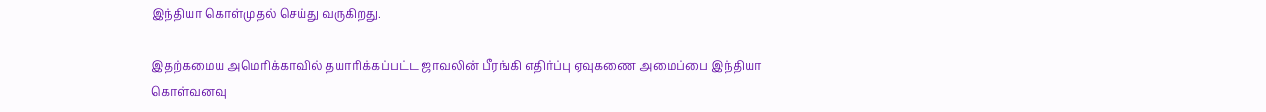இந்தியா கொள்முதல் செய்து வருகிறது.

இதற்கமைய அமெரிக்காவில் தயாரிக்கப்பட்ட ஜாவலின் பீரங்கி எதிர்ப்பு ஏவுகணை அமைப்பை இந்தியா கொள்வனவு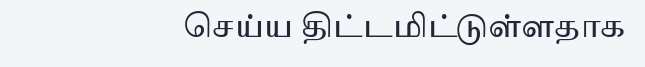செய்ய திட்டமிட்டுள்ளதாக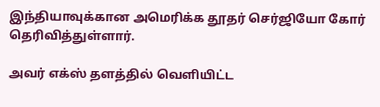இந்தியாவுக்கான அமெரிக்க தூதர் செர்ஜியோ கோர் தெரிவித்துள்ளார்.

அவர் எக்ஸ் தளத்தில் வெளியிட்ட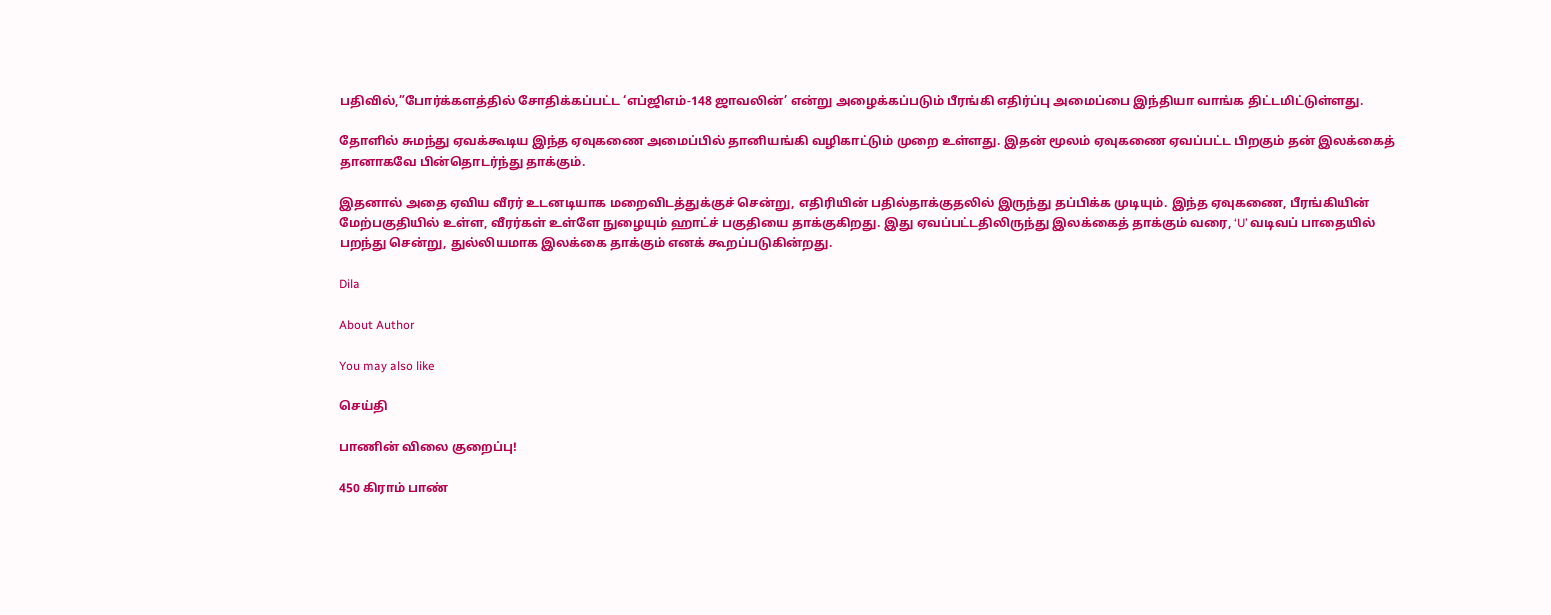பதிவில்,”போர்க்களத்தில் சோதிக்கப்பட்ட ‘எப்ஜிஎம்-148 ஜாவலின்’ என்று அழைக்கப்படும் பீரங்கி எதிர்ப்பு அமைப்பை இந்தியா வாங்க திட்டமிட்டுள்ளது.

தோளில் சுமந்து ஏவக்கூடிய இந்த ஏவுகணை அமைப்பில் தானியங்கி வழிகாட்டும் முறை உள்ளது. இதன் மூலம் ஏவுகணை ஏவப்பட்ட பிறகும் தன் இலக்கைத் தானாகவே பின்தொடர்ந்து தாக்கும்.

இதனால் அதை ஏவிய வீரர் உடனடியாக மறைவிடத்துக்குச் சென்று, எதிரியின் பதில்தாக்குதலில் இருந்து தப்பிக்க முடியும். இந்த ஏவுகணை, பீரங்கியின் மேற்பகுதியில் உள்ள, வீரர்கள் உள்ளே நுழையும் ஹாட்ச் பகுதியை தாக்குகிறது. இது ஏவப்பட்டதிலிருந்து இலக்கைத் தாக்கும் வரை, ‘U’ வடிவப் பாதையில் பறந்து சென்று, துல்லியமாக இலக்கை தாக்கும் எனக் கூறப்படுகின்றது.

Dila

About Author

You may also like

செய்தி

பாணின் விலை குறைப்பு!

450 கிராம் பாண்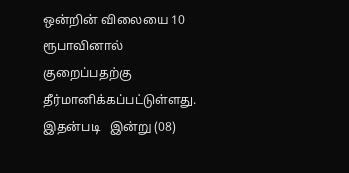ஒன்றின் விலையை 10 ரூபாவினால் குறைப்பதற்கு தீர்மானிக்கப்பட்டுள்ளது. இதன்படி   இன்று (08)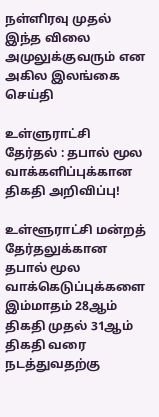நள்ளிரவு முதல் இந்த விலை அமுலுக்குவரும் என அகில இலங்கை
செய்தி

உள்ளுராட்சி தேர்தல் : தபால் மூல வாக்களிப்புக்கான திகதி அறிவிப்பு!

உள்ளூராட்சி மன்றத் தேர்தலுக்கான தபால் மூல வாக்கெடுப்புக்களை இம்மாதம் 28ஆம் திகதி முதல் 31ஆம் திகதி வரை நடத்துவதற்கு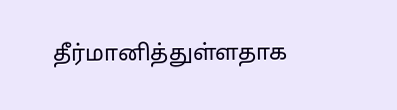தீர்மானித்துள்ளதாக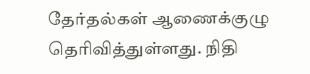தேர்தல்கள் ஆணைக்குழு தெரிவித்துள்ளது. நிதி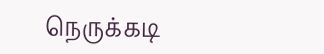நெருக்கடி